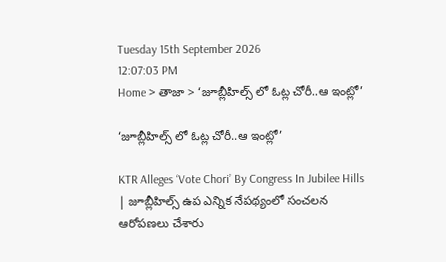Tuesday 15th September 2026
12:07:03 PM
Home > తాజా > ‘జూబ్లీహిల్స్ లో ఓట్ల చోరీ..ఆ ఇంట్లో’

‘జూబ్లీహిల్స్ లో ఓట్ల చోరీ..ఆ ఇంట్లో’

KTR Alleges ‘Vote Chori’ By Congress In Jubilee Hills | జూబ్లీహిల్స్ ఉప ఎన్నిక నేపథ్యంలో సంచలన ఆరోపణలు చేశారు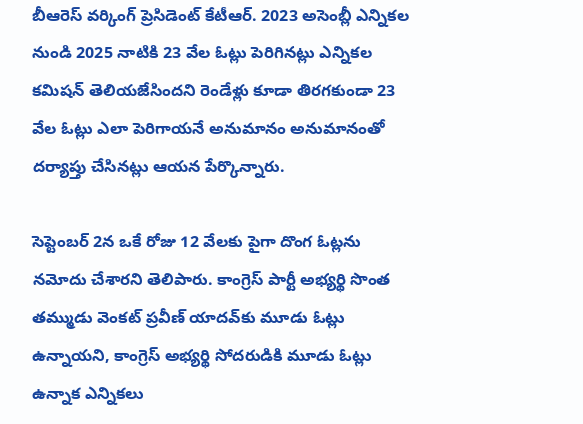బీఆరెస్ వర్కింగ్ ప్రెసిడెంట్ కేటీఆర్. 2023 అసెంబ్లీ ఎన్నికల నుండి 2025 నాటికి 23 వేల ఓట్లు పెరిగినట్లు ఎన్నికల కమిషన్ తెలియజేసిందని రెండేళ్లు కూడా తిరగకుండా 23 వేల ఓట్లు ఎలా పెరిగాయనే అనుమానం అనుమానంతో దర్యాప్తు చేసినట్లు ఆయన పేర్కొన్నారు.

సెప్టెంబర్ 2న ఒకే రోజు 12 వేలకు పైగా దొంగ ఓట్లను నమోదు చేశారని తెలిపారు. కాంగ్రెస్ పార్టీ అభ్యర్థి సొంత తమ్ముడు వెంకట్ ప్రవీణ్ యాదవ్‌కు మూడు ఓట్లు ఉన్నాయని, కాంగ్రెస్ అభ్యర్థి సోదరుడికి మూడు ఓట్లు ఉన్నాక ఎన్నికలు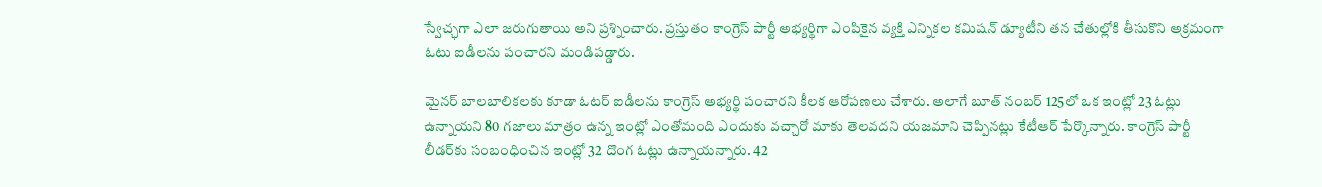స్వేచ్ఛగా ఎలా జరుగుతాయి అని ప్రశ్నించారు. ప్రస్తుతం కాంగ్రెస్ పార్టీ అభ్యర్థిగా ఎంపికైన వ్యక్తి ఎన్నికల కమిషన్ డ్యూటీని తన చేతుల్లోకి తీసుకొని అక్రమంగా ఓటు ఐడీలను పంచారని మండిపడ్డారు.

మైనర్ బాలబాలికలకు కూడా ఓటర్ ఐడీలను కాంగ్రెస్ అభ్యర్థి పంచారని కీలక ఆరోపణలు చేశారు. అలాగే బూత్ నంబర్ 125లో ఒక ఇంట్లో 23 ఓట్లు ఉన్నాయని 80 గజాలు మాత్రం ఉన్న ఇంట్లో ఎంతోమంది ఎందుకు వచ్చారో మాకు తెలవదని యజమాని చెప్పినట్లు కేటీఆర్ పేర్కొన్నారు. కాంగ్రెస్ పార్టీ లీడర్‌కు సంబంధించిన ఇంట్లో 32 దొంగ ఓట్లు ఉన్నాయన్నారు. 42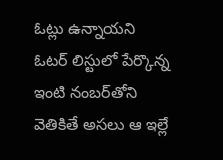ఓట్లు ఉన్నాయని ఓటర్ లిస్టులో పేర్కొన్న ఇంటి నంబర్‌తోని వెతికితే అసలు ఆ ఇల్లే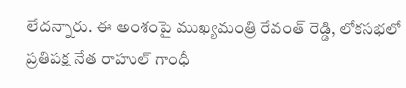లేదన్నారు. ఈ అంశంపై ముఖ్యమంత్రి రేవంత్ రెడ్డి, లోకసభలో ప్రతిపక్ష నేత రాహుల్ గాంధీ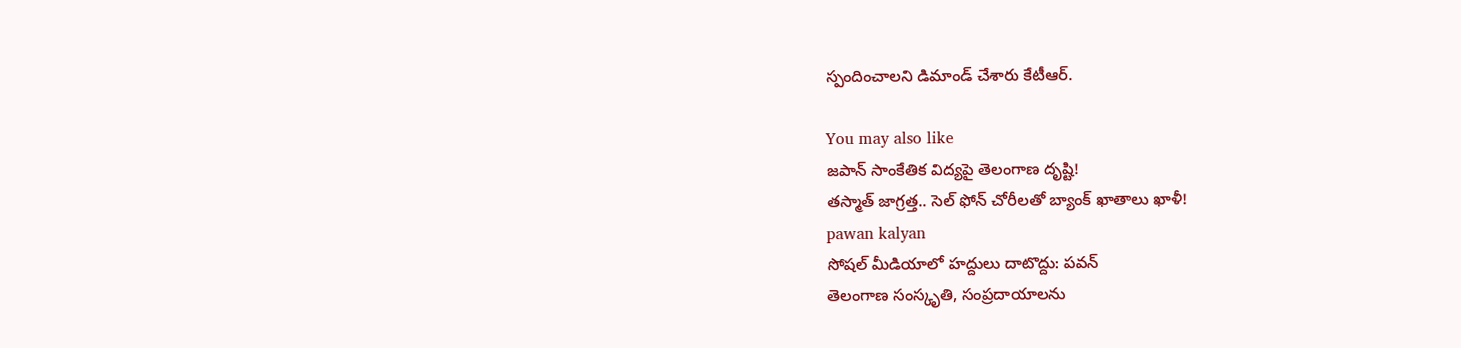స్పందించాలని డిమాండ్ చేశారు కేటీఆర్.

You may also like
జపాన్‌ సాంకేతిక విద్యపై తెలంగాణ దృష్టి!
తస్మాత్ జాగ్రత్త.. సెల్ ఫోన్ చోరీలతో బ్యాంక్ ఖాతాలు ఖాళీ!
pawan kalyan
సోషల్ మీడియాలో హద్దులు దాటొద్దు: పవన్
తెలంగాణ సంస్కృతి, సంప్రదాయాలను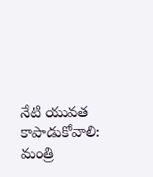నేటి యువత కాపాడుకోవాలి: మంత్రి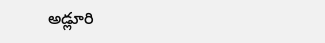అడ్లూరి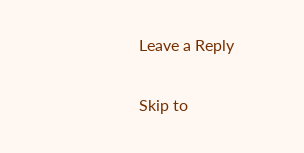Leave a Reply

Skip to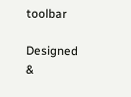toolbar

Designed &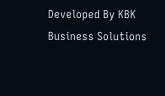Developed By KBK Business Solutions